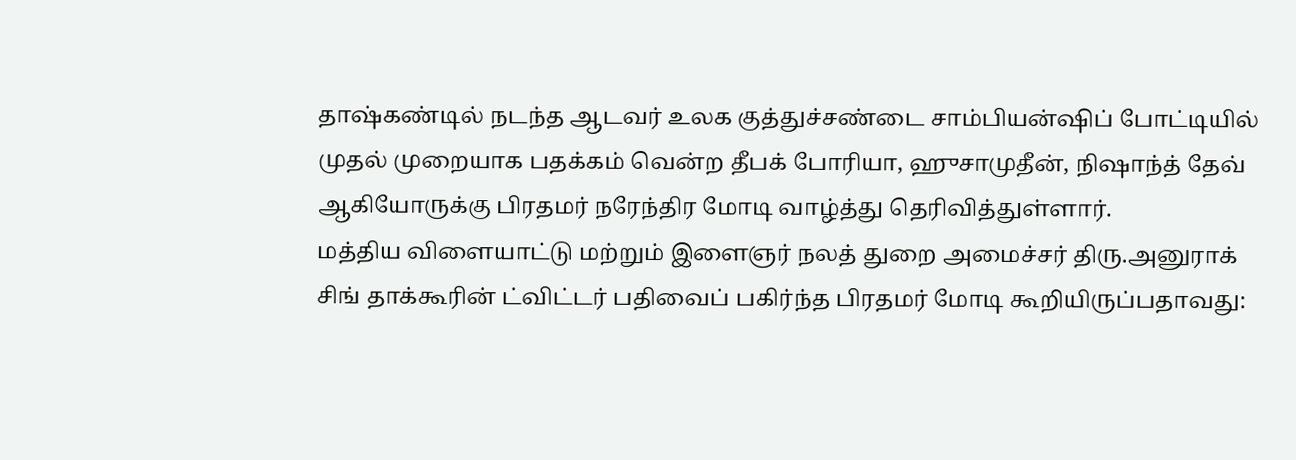தாஷ்கண்டில் நடந்த ஆடவர் உலக குத்துச்சண்டை சாம்பியன்ஷிப் போட்டியில் முதல் முறையாக பதக்கம் வென்ற தீபக் போரியா, ஹுசாமுதீன், நிஷாந்த் தேவ் ஆகியோருக்கு பிரதமர் நரேந்திர மோடி வாழ்த்து தெரிவித்துள்ளார்.
மத்திய விளையாட்டு மற்றும் இளைஞர் நலத் துறை அமைச்சர் திரு.அனுராக் சிங் தாக்கூரின் ட்விட்டர் பதிவைப் பகிர்ந்த பிரதமர் மோடி கூறியிருப்பதாவது: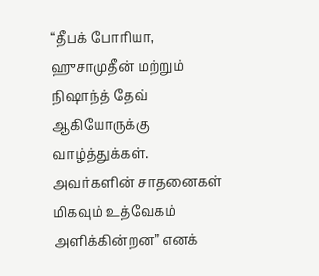“தீபக் போரியா, ஹுசாமுதீன் மற்றும் நிஷாந்த் தேவ் ஆகியோருக்கு வாழ்த்துக்கள். அவர்களின் சாதனைகள் மிகவும் உத்வேகம் அளிக்கின்றன” எனக்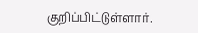குறிப்பிட்டுள்ளார்.